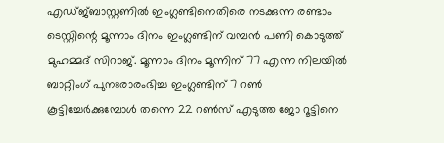എഡ്ജ്ബാസ്റ്റണിൽ ഇംഗ്ലണ്ടിനെതിരെ നടക്കുന്ന രണ്ടാം ടെസ്റ്റിന്റെ മൂന്നാം ദിനം ഇംഗ്ലണ്ടിന് വമ്പൻ പണി കൊടുത്ത് മുഹമ്മദ് സിറാജ്. മൂന്നാം ദിനം മൂന്നിന് 77 എന്ന നിലയിൽ ബാറ്റിംഗ് പുനഃരാരംഭിച്ച ഇംഗ്ലണ്ടിന് 7 റൺ കൂട്ടിച്ചേർക്കുമ്പോൾ തന്നെ 22 റൺസ് എടുത്ത ജോ റൂട്ടിനെ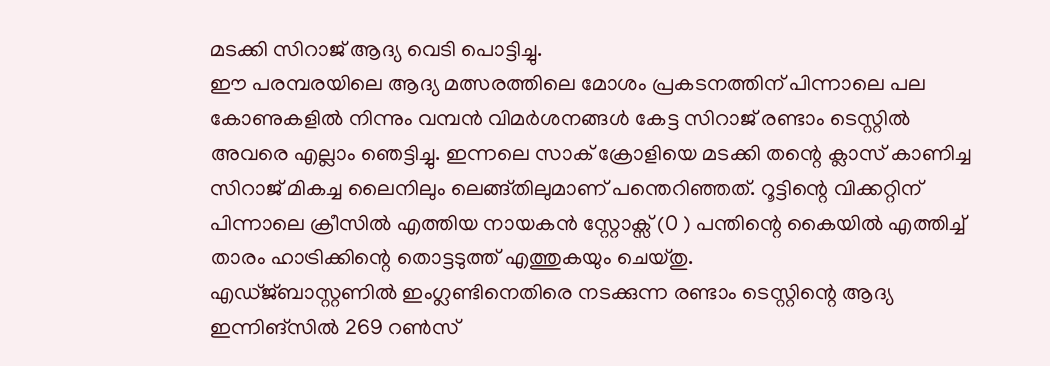മടക്കി സിറാജ് ആദ്യ വെടി പൊട്ടിച്ചു.
ഈ പരമ്പരയിലെ ആദ്യ മത്സരത്തിലെ മോശം പ്രകടനത്തിന് പിന്നാലെ പല കോണുകളിൽ നിന്നും വമ്പൻ വിമർശനങ്ങൾ കേട്ട സിറാജ് രണ്ടാം ടെസ്റ്റിൽ അവരെ എല്ലാം ഞെട്ടിച്ചു. ഇന്നലെ സാക് ക്രോളിയെ മടക്കി തന്റെ ക്ലാസ് കാണിച്ച സിറാജ് മികച്ച ലൈനിലും ലെങ്ങ്തിലുമാണ് പന്തെറിഞ്ഞത്. റൂട്ടിന്റെ വിക്കറ്റിന് പിന്നാലെ ക്രീസിൽ എത്തിയ നായകൻ സ്റ്റോക്സ് (0 ) പന്തിന്റെ കൈയിൽ എത്തിച്ച് താരം ഹാട്രിക്കിന്റെ തൊട്ടടുത്ത് എത്തുകയും ചെയ്തു.
എഡ്ജ്ബാസ്റ്റണിൽ ഇംഗ്ലണ്ടിനെതിരെ നടക്കുന്ന രണ്ടാം ടെസ്റ്റിന്റെ ആദ്യ ഇന്നിങ്സിൽ 269 റൺസ്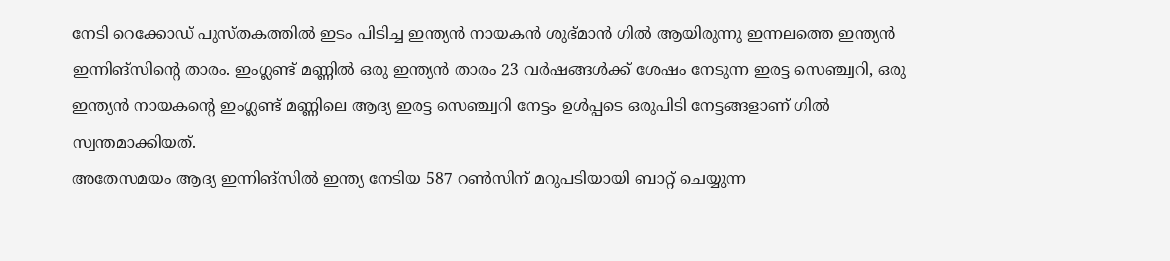നേടി റെക്കോഡ് പുസ്തകത്തിൽ ഇടം പിടിച്ച ഇന്ത്യൻ നായകൻ ശുഭ്മാൻ ഗിൽ ആയിരുന്നു ഇന്നലത്തെ ഇന്ത്യൻ ഇന്നിങ്സിന്റെ താരം. ഇംഗ്ലണ്ട് മണ്ണിൽ ഒരു ഇന്ത്യൻ താരം 23 വർഷങ്ങൾക്ക് ശേഷം നേടുന്ന ഇരട്ട സെഞ്ച്വറി, ഒരു ഇന്ത്യൻ നായകന്റെ ഇംഗ്ലണ്ട് മണ്ണിലെ ആദ്യ ഇരട്ട സെഞ്ച്വറി നേട്ടം ഉൾപ്പടെ ഒരുപിടി നേട്ടങ്ങളാണ് ഗിൽ സ്വന്തമാക്കിയത്.
അതേസമയം ആദ്യ ഇന്നിങ്സിൽ ഇന്ത്യ നേടിയ 587 റൺസിന് മറുപടിയായി ബാറ്റ് ചെയ്യുന്ന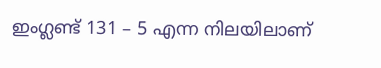ഇംഗ്ലണ്ട് 131 – 5 എന്ന നിലയിലാണ്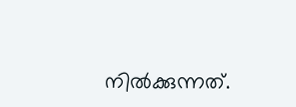നിൽക്കുന്നത്.